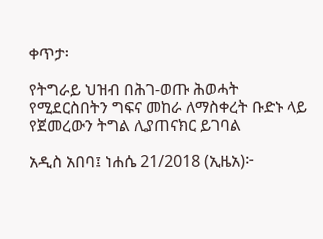ቀጥታ፡

የትግራይ ህዝብ በሕገ-ወጡ ሕወሓት የሚደርስበትን ግፍና መከራ ለማስቀረት ቡድኑ ላይ የጀመረውን ትግል ሊያጠናክር ይገባል

አዲስ አበባ፤ ነሐሴ 21/2018 (ኢዜአ)፦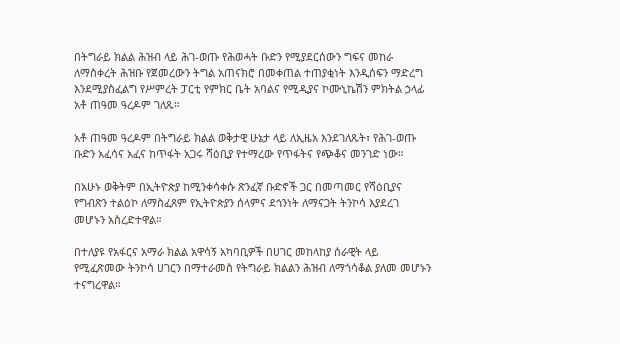በትግራይ ክልል ሕዝብ ላይ ሕገ-ወጡ የሕወሓት ቡድን የሚያደርሰውን ግፍና መከራ ለማስቀረት ሕዝቡ የጀመረውን ትግል አጠናክሮ በመቀጠል ተጠያቂነት እንዲሰፍን ማድረግ እንደሚያስፈልግ የሥምረት ፓርቲ የምክር ቤት አባልና የሚዲያና ኮሙኒኬሽን ምክትል ኃላፊ አቶ ጠዓመ ዓረዶም ገለጹ።

አቶ ጠዓመ ዓረዶም በትግራይ ክልል ወቅታዊ ሁኔታ ላይ ለኢዜአ እንደገለጹት፣ የሕገ-ወጡ ቡድን አፈሳና አፈና ከጥፋት አጋሩ ሻዕቢያ የተማረው የጥፋትና የጭቆና መንገድ ነው።

በአሁኑ ወቅትም በኢትዮጵያ ከሚንቀሳቀሱ ጽንፈኛ ቡድኖች ጋር በመጣመር የሻዕቢያና የግብጽን ተልዕኮ ለማስፈጸም የኢትዮጵያን ሰላምና ደኅንነት ለማናጋት ትንኮሳ እያደረገ መሆኑን አስረድተዋል።

በተለያዩ የአፋርና አማራ ክልል አዋሳኝ አካባቢዎች በሀገር መከላከያ ሰራዊት ላይ የሚፈጽመው ትንኮሳ ሀገርን በማተራመስ የትግራይ ክልልን ሕዝብ ለማጎሳቆል ያለመ መሆኑን ተናግረዋል።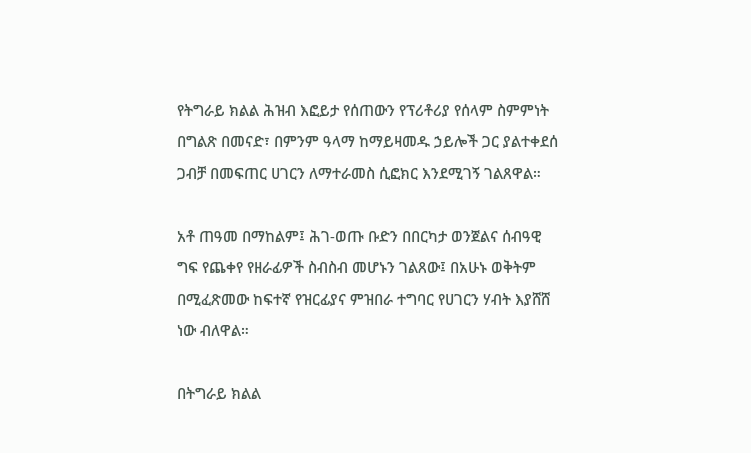የትግራይ ክልል ሕዝብ እፎይታ የሰጠውን የፕሪቶሪያ የሰላም ስምምነት በግልጽ በመናድ፣ በምንም ዓላማ ከማይዛመዱ ኃይሎች ጋር ያልተቀደሰ ጋብቻ በመፍጠር ሀገርን ለማተራመስ ሲፎክር እንደሚገኝ ገልጸዋል።

አቶ ጠዓመ በማከልም፤ ሕገ-ወጡ ቡድን በበርካታ ወንጀልና ሰብዓዊ ግፍ የጨቀየ የዘራፊዎች ስብስብ መሆኑን ገልጸው፤ በአሁኑ ወቅትም በሚፈጽመው ከፍተኛ የዝርፊያና ምዝበራ ተግባር የሀገርን ሃብት እያሸሸ ነው ብለዋል።

በትግራይ ክልል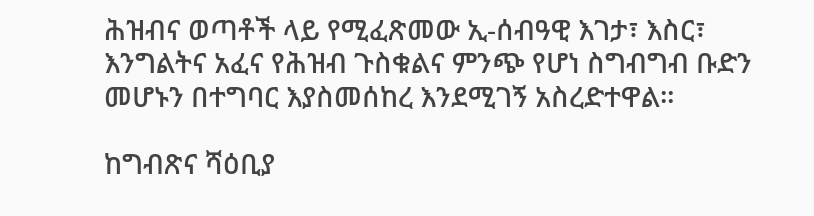ሕዝብና ወጣቶች ላይ የሚፈጽመው ኢ-ሰብዓዊ እገታ፣ እስር፣ እንግልትና አፈና የሕዝብ ጉስቁልና ምንጭ የሆነ ስግብግብ ቡድን መሆኑን በተግባር እያስመሰከረ እንደሚገኝ አስረድተዋል።

ከግብጽና ሻዕቢያ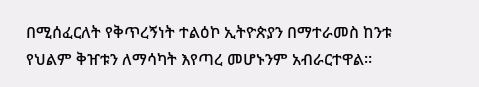በሚሰፈርለት የቅጥረኝነት ተልዕኮ ኢትዮጵያን በማተራመስ ከንቱ የህልም ቅዠቱን ለማሳካት እየጣረ መሆኑንም አብራርተዋል።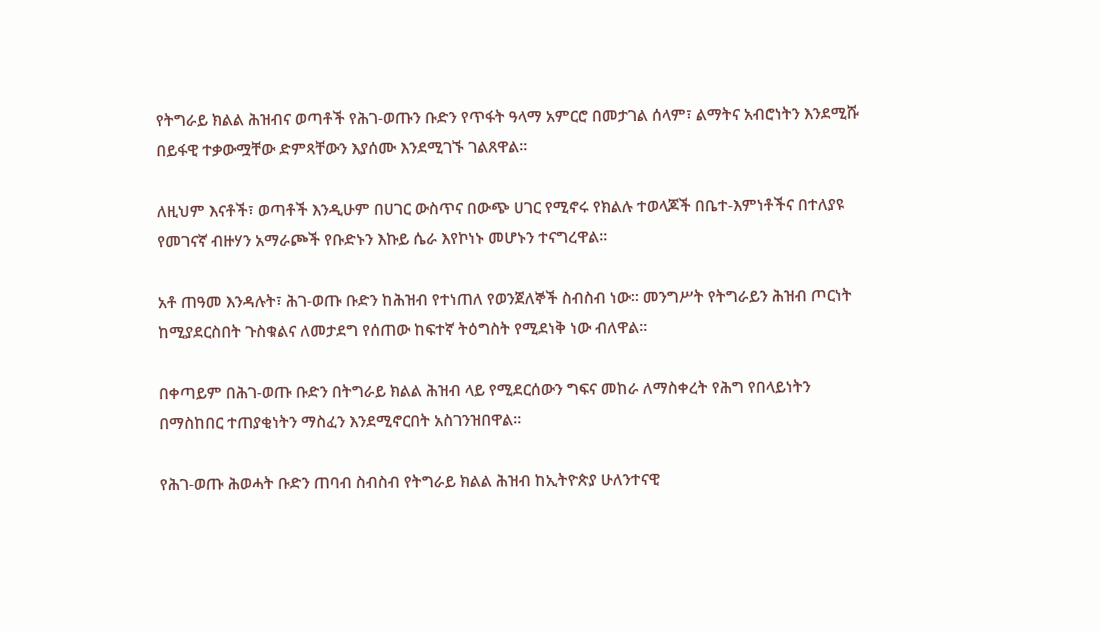የትግራይ ክልል ሕዝብና ወጣቶች የሕገ-ወጡን ቡድን የጥፋት ዓላማ አምርሮ በመታገል ሰላም፣ ልማትና አብሮነትን እንደሚሹ በይፋዊ ተቃውሟቸው ድምጻቸውን እያሰሙ እንደሚገኙ ገልጸዋል።

ለዚህም እናቶች፣ ወጣቶች እንዲሁም በሀገር ውስጥና በውጭ ሀገር የሚኖሩ የክልሉ ተወላጆች በቤተ-እምነቶችና በተለያዩ የመገናኛ ብዙሃን አማራጮች የቡድኑን እኩይ ሴራ እየኮነኑ መሆኑን ተናግረዋል።

አቶ ጠዓመ እንዳሉት፣ ሕገ-ወጡ ቡድን ከሕዝብ የተነጠለ የወንጀለኞች ስብስብ ነው። መንግሥት የትግራይን ሕዝብ ጦርነት ከሚያደርስበት ጉስቁልና ለመታደግ የሰጠው ከፍተኛ ትዕግስት የሚደነቅ ነው ብለዋል።

በቀጣይም በሕገ-ወጡ ቡድን በትግራይ ክልል ሕዝብ ላይ የሚደርሰውን ግፍና መከራ ለማስቀረት የሕግ የበላይነትን በማስከበር ተጠያቂነትን ማስፈን እንደሚኖርበት አስገንዝበዋል።

የሕገ-ወጡ ሕወሓት ቡድን ጠባብ ስብስብ የትግራይ ክልል ሕዝብ ከኢትዮጵያ ሁለንተናዊ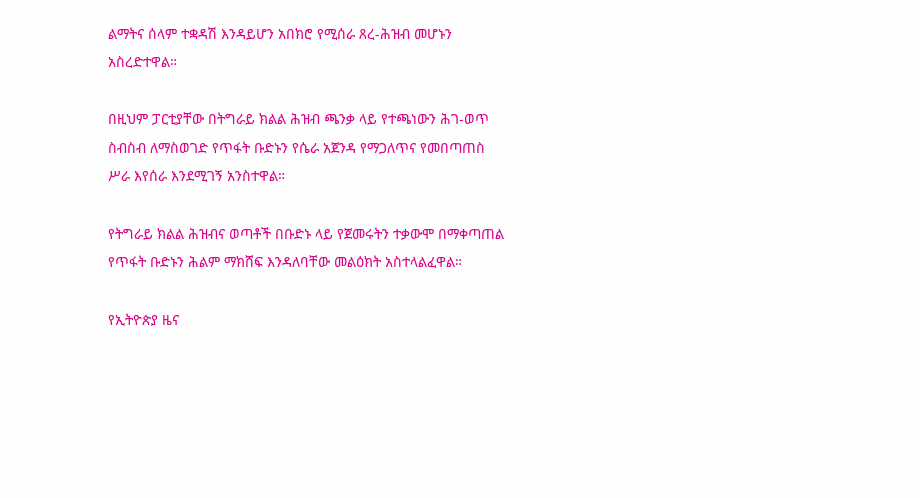ልማትና ሰላም ተቋዳሽ እንዳይሆን አበክሮ የሚሰራ ጸረ-ሕዝብ መሆኑን አስረድተዋል።

በዚህም ፓርቲያቸው በትግራይ ክልል ሕዝብ ጫንቃ ላይ የተጫነውን ሕገ-ወጥ ስብስብ ለማስወገድ የጥፋት ቡድኑን የሴራ አጀንዳ የማጋለጥና የመበጣጠስ ሥራ እየሰራ እንደሚገኝ አንስተዋል።

የትግራይ ክልል ሕዝብና ወጣቶች በቡድኑ ላይ የጀመሩትን ተቃውሞ በማቀጣጠል የጥፋት ቡድኑን ሕልም ማክሸፍ እንዳለባቸው መልዕክት አስተላልፈዋል።

የኢትዮጵያ ዜና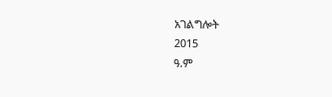አገልግሎት
2015
ዓ.ም